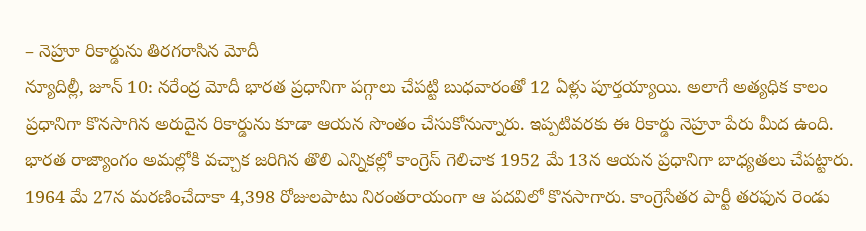– నెహ్రూ రికార్డును తిరగరాసిన మోదీ
న్యూదిల్లీ, జూన్ 10: నరేంద్ర మోదీ భారత ప్రధానిగా పగ్గాలు చేపట్టి బుధవారంతో 12 ఏళ్లు పూర్తయ్యాయి. అలాగే అత్యధిక కాలం ప్రధానిగా కొనసాగిన అరుదైన రికార్డును కూడా ఆయన సొంతం చేసుకోనున్నారు. ఇప్పటివరకు ఈ రికార్డు నెహ్రూ పేరు మీద ఉంది. భారత రాజ్యాంగం అమల్లోకి వచ్చాక జరిగిన తొలి ఎన్నికల్లో కాంగ్రెస్ గెలిచాక 1952 మే 13న ఆయన ప్రధానిగా బాధ్యతలు చేపట్టారు. 1964 మే 27న మరణించేదాకా 4,398 రోజులపాటు నిరంతరాయంగా ఆ పదవిలో కొనసాగారు. కాంగ్రెసేతర పార్టీ తరఫున రెండు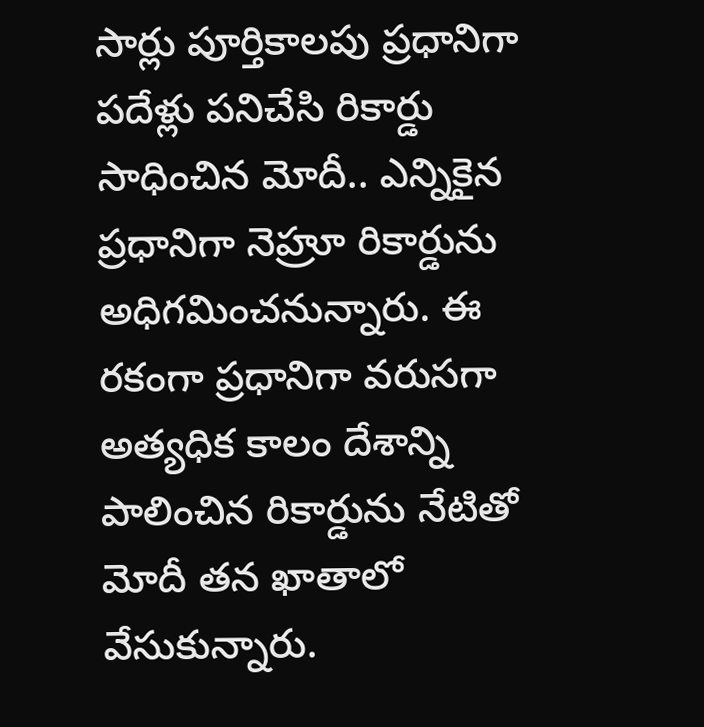సార్లు పూర్తికాలపు ప్రధానిగా పదేళ్లు పనిచేసి రికార్డు సాధించిన మోదీ.. ఎన్నికైన ప్రధానిగా నెహ్రూ రికార్డును అధిగమించనున్నారు. ఈ రకంగా ప్రధానిగా వరుసగా అత్యధిక కాలం దేశాన్ని పాలించిన రికార్డును నేటితో మోదీ తన ఖాతాలో వేసుకున్నారు.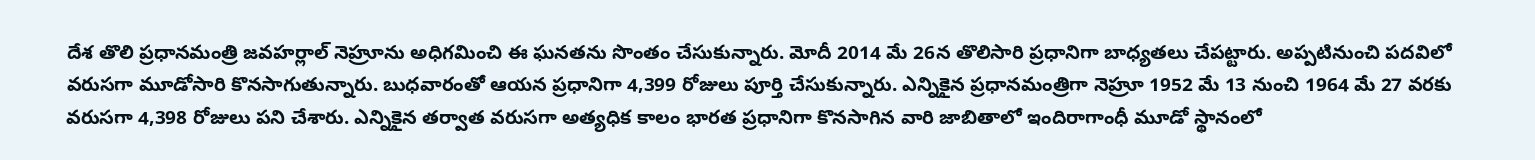దేశ తొలి ప్రధానమంత్రి జవహర్లాల్ నెహ్రూను అధిగమించి ఈ ఘనతను సొంతం చేసుకున్నారు. మోదీ 2014 మే 26న తొలిసారి ప్రధానిగా బాధ్యతలు చేపట్టారు. అప్పటినుంచి పదవిలో వరుసగా మూడోసారి కొనసాగుతున్నారు. బుధవారంతో ఆయన ప్రధానిగా 4,399 రోజులు పూర్తి చేసుకున్నారు. ఎన్నికైన ప్రధానమంత్రిగా నెహ్రూ 1952 మే 13 నుంచి 1964 మే 27 వరకు వరుసగా 4,398 రోజులు పని చేశారు. ఎన్నికైన తర్వాత వరుసగా అత్యధిక కాలం భారత ప్రధానిగా కొనసాగిన వారి జాబితాలో ఇందిరాగాంధీ మూడో స్థానంలో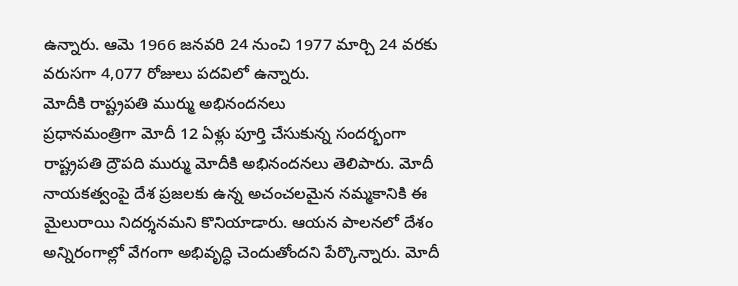ఉన్నారు. ఆమె 1966 జనవరి 24 నుంచి 1977 మార్చి 24 వరకు వరుసగా 4,077 రోజులు పదవిలో ఉన్నారు.
మోదీకి రాష్ట్రపతి ముర్ము అభినందనలు
ప్రధానమంత్రిగా మోదీ 12 ఏళ్లు పూర్తి చేసుకున్న సందర్భంగా రాష్ట్రపతి ద్రౌపది ముర్ము మోదీకి అభినందనలు తెలిపారు. మోదీ నాయకత్వంపై దేశ ప్రజలకు ఉన్న అచంచలమైన నమ్మకానికి ఈ మైలురాయి నిదర్శనమని కొనియాడారు. ఆయన పాలనలో దేశం అన్నిరంగాల్లో వేగంగా అభివృద్ధి చెందుతోందని పేర్కొన్నారు. మోదీ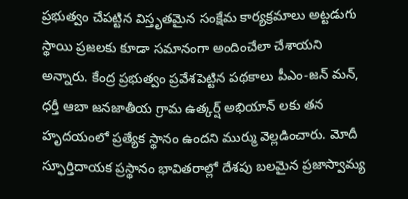ప్రభుత్వం చేపట్టిన విస్తృతమైన సంక్షేమ కార్యక్రమాలు అట్టడుగు స్థాయి ప్రజలకు కూడా సమానంగా అందించేలా చేశాయని అన్నారు. కేంద్ర ప్రభుత్వం ప్రవేశపెట్టిన పథకాలు పీఎం-జన్ మన్, ధర్తీ ఆబా జనజాతీయ గ్రామ ఉత్కర్ష్ అభియాన్ లకు తన హృదయంలో ప్రత్యేక స్థానం ఉందని ముర్ము వెల్లడించారు. మోదీ స్ఫూర్తిదాయక ప్రస్థానం భావితరాల్లో దేశపు బలమైన ప్రజాస్వామ్య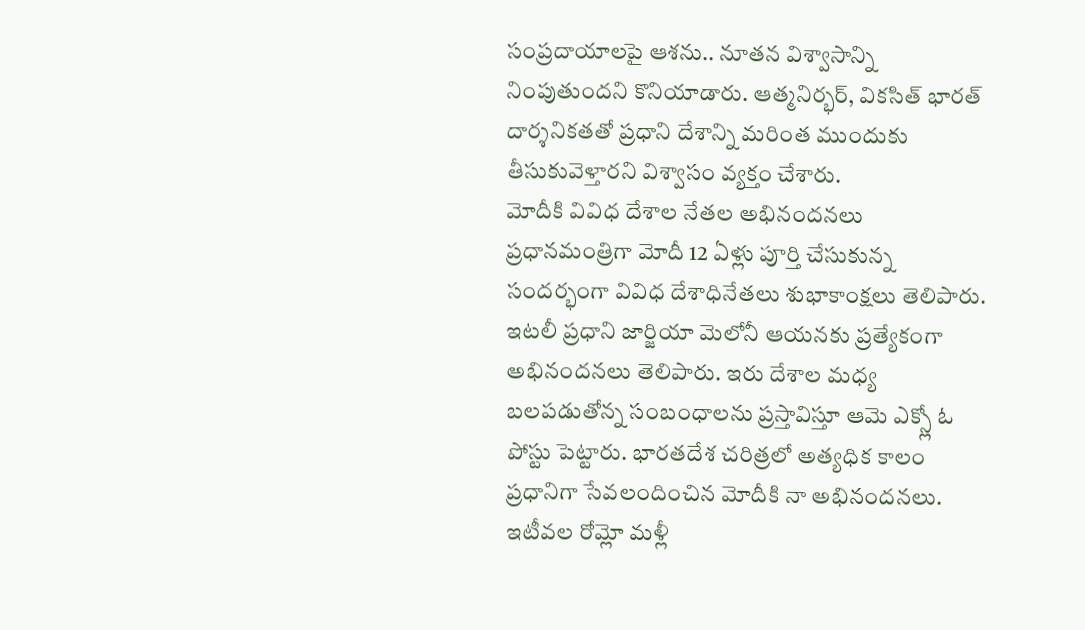సంప్రదాయాలపై ఆశను.. నూతన విశ్వాసాన్ని నింపుతుందని కొనియాడారు. ఆత్మనిర్భర్, వికసిత్ భారత్ దార్శనికతతో ప్రధాని దేశాన్ని మరింత ముందుకు తీసుకువెళ్తారని విశ్వాసం వ్యక్తం చేశారు.
మోదీకి వివిధ దేశాల నేతల అభినందనలు
ప్రధానమంత్రిగా మోదీ 12 ఏళ్లు పూర్తి చేసుకున్న సందర్భంగా వివిధ దేశాధినేతలు శుభాకాంక్షలు తెలిపారు. ఇటలీ ప్రధాని జార్జియా మెలోనీ ఆయనకు ప్రత్యేకంగా అభినందనలు తెలిపారు. ఇరు దేశాల మధ్య బలపడుతోన్న సంబంధాలను ప్రస్తావిస్తూ ఆమె ఎక్స్లో ఓ పోస్టు పెట్టారు. భారతదేశ చరిత్రలో అత్యధిక కాలం ప్రధానిగా సేవలందించిన మోదీకి నా అభినందనలు. ఇటీవల రోమ్లో మళ్లీ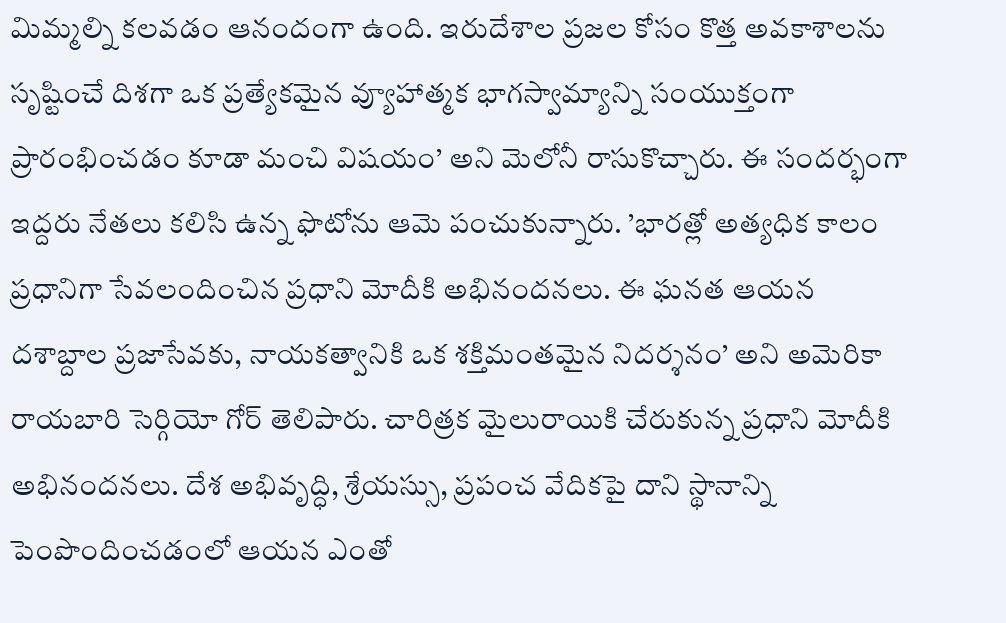మిమ్మల్ని కలవడం ఆనందంగా ఉంది. ఇరుదేశాల ప్రజల కోసం కొత్త అవకాశాలను సృష్టించే దిశగా ఒక ప్రత్యేకమైన వ్యూహాత్మక భాగస్వామ్యాన్ని సంయుక్తంగా ప్రారంభించడం కూడా మంచి విషయం’ అని మెలోనీ రాసుకొచ్చారు. ఈ సందర్భంగా ఇద్దరు నేతలు కలిసి ఉన్న ఫొటోను ఆమె పంచుకున్నారు. ’భారత్లో అత్యధిక కాలం ప్రధానిగా సేవలందించిన ప్రధాని మోదీకి అభినందనలు. ఈ ఘనత ఆయన దశాబ్దాల ప్రజాసేవకు, నాయకత్వానికి ఒక శక్తిమంతమైన నిదర్శనం’ అని అమెరికా రాయబారి సెర్గియో గోర్ తెలిపారు. చారిత్రక మైలురాయికి చేరుకున్న ప్రధాని మోదీకి అభినందనలు. దేశ అభివృద్ధి, శ్రేయస్సు, ప్రపంచ వేదికపై దాని స్థానాన్ని పెంపొందించడంలో ఆయన ఎంతో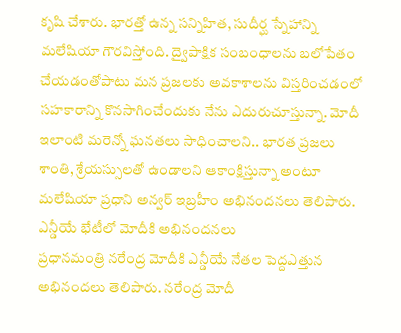కృషి చేశారు. భారత్తో ఉన్న సన్నిహిత, సుదీర్ఘ స్నేహాన్ని మలేషియా గౌరవిస్తోంది. ద్వైపాక్షిక సంబంధాలను బలోపేతం చేయడంతోపాటు మన ప్రజలకు అవకాశాలను విస్తరించడంలో సహకారాన్ని కొనసాగించేందుకు నేను ఎదురుచూస్తున్నా. మోదీ ఇలాంటి మరెన్నో ఘనతలు సాధించాలని.. భారత ప్రజలు శాంతి, శ్రేయస్సులతో ఉండాలని ఆకాంక్షిస్తున్నా అంటూ మలేషియా ప్రధాని అన్వర్ ఇబ్రహీం అభినందనలు తెలిపారు.
ఎన్డీయే భేటీలో మోదీకి అభినందనలు
ప్రధానమంత్రి నరేంద్ర మోదీకి ఎన్డీయే నేతల పెద్దఎత్తున అభినందలు తెలిపారు. నరేంద్ర మోదీ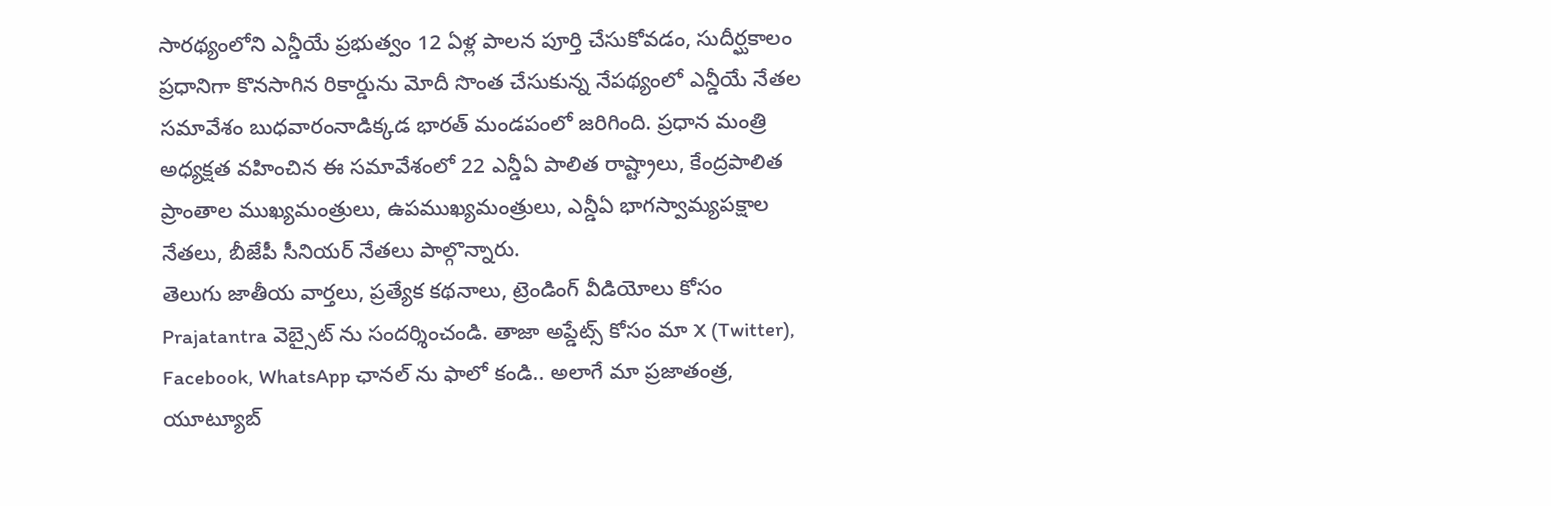సారథ్యంలోని ఎన్డీయే ప్రభుత్వం 12 ఏళ్ల పాలన పూర్తి చేసుకోవడం, సుదీర్ఘకాలం ప్రధానిగా కొనసాగిన రికార్డును మోదీ సొంత చేసుకున్న నేపథ్యంలో ఎన్డీయే నేతల సమావేశం బుధవారంనాడిక్కడ భారత్ మండపంలో జరిగింది. ప్రధాన మంత్రి అధ్యక్షత వహించిన ఈ సమావేశంలో 22 ఎన్డీఏ పాలిత రాష్ట్రాలు, కేంద్రపాలిత ప్రాంతాల ముఖ్యమంత్రులు, ఉపముఖ్యమంత్రులు, ఎన్డీఏ భాగస్వామ్యపక్షాల నేతలు, బీజేపీ సీనియర్ నేతలు పాల్గొన్నారు.
తెలుగు జాతీయ వార్తలు, ప్రత్యేక కథనాలు, ట్రెండింగ్ వీడియోలు కోసం Prajatantra వెబ్సైట్ ను సందర్శించండి. తాజా అప్డేట్స్ కోసం మా X (Twitter), Facebook, WhatsApp ఛానల్ ను ఫాలో కండి.. అలాగే మా ప్రజాతంత్ర, యూట్యూబ్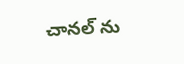చానల్ ను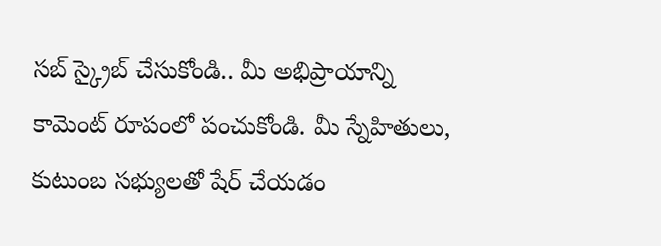సబ్ స్క్రైబ్ చేసుకోండి.. మీ అభిప్రాయాన్ని కామెంట్ రూపంలో పంచుకోండి. మీ స్నేహితులు, కుటుంబ సభ్యులతో షేర్ చేయడం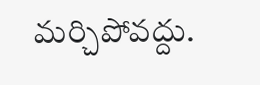మర్చిపోవద్దు.